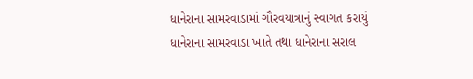ધાનેરાના સામરવાડામાં ગૌરવયાત્રાનું સ્વાગત કરાયું
ધાનેરાના સામરવાડા ખાતે તથા ધાનેરાના સરાલ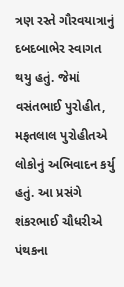ત્રણ રસ્તે ગૌરવયાત્રાનું દબદબાભેર સ્વાગત થયુ હતું. જેમાં વસંતભાઈ પુરોહીત, મફતલાલ પુરોહીતએ લોકોનું અભિવાદન કર્યુ હતું. આ પ્રસંગે શંકરભાઈ ચૌધરીએ પંથકના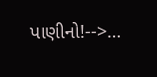પાણીનો!-->…